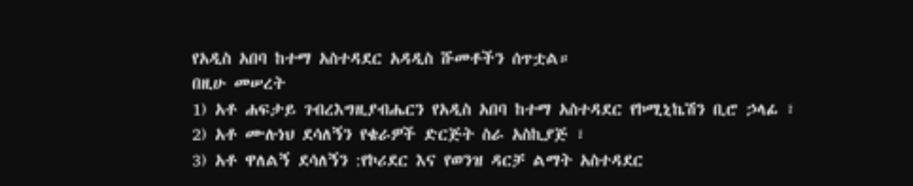የአዲስ አበባ ከተማ አስተዳደር አዳዲስ ሹመቶችን ሰጥቷል።
በዚሁ መሠረት
1) አቶ ሐፍታይ ገብረእግዚያብሔርን የአዲስ አበባ ከተማ አስተዳደር የኮሚኒኬሽን ቢሮ ኃላፊ ፣
2) አቶ ሙሉነህ ደሳለኝን የቄራዎች ድርጅት ስራ አስኪያጅ ፣
3) አቶ ዋለልኝ ደሳለኝን :የኮሪደር እና የወንዝ ዳርቻ ልማት አስተዳደር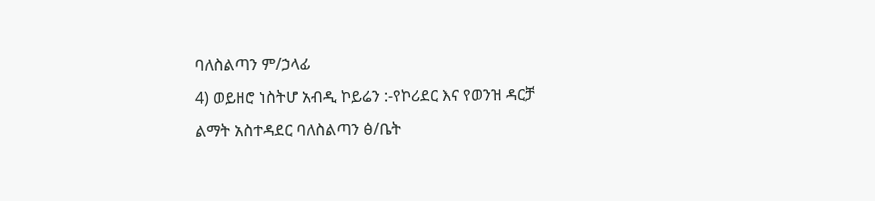ባለስልጣን ም/ኃላፊ
4) ወይዘሮ ነስትሆ አብዲ ኮይሬን :-የኮሪደር እና የወንዝ ዳርቻ ልማት አስተዳደር ባለስልጣን ፅ/ቤት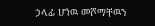ኃላፊ ሆነዉ መሾማቸዉን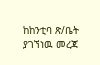ከከንቲባ ጽ/ቤት ያገኘነዉ መረጃ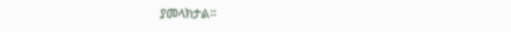ያመላክታል።